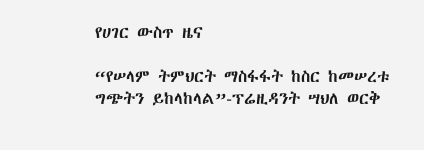የሀገር ውስጥ ዜና

“የሠላም ትምህርት ማስፋፋት ከስር ከመሠረቱ ግጭትን ይከላከላል”-ፕሬዚዳንት ሣህለ ወርቅ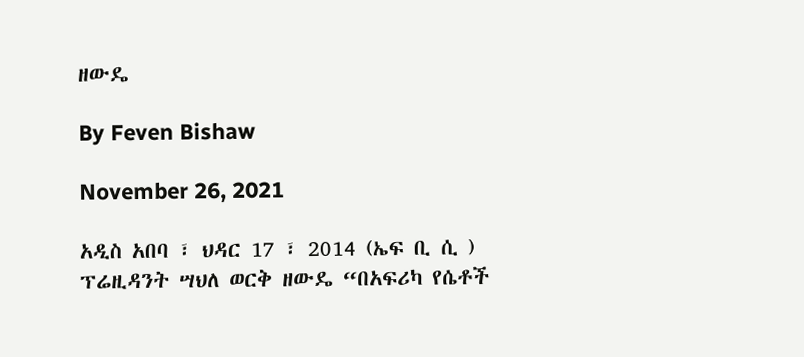ዘውዴ

By Feven Bishaw

November 26, 2021

አዲስ አበባ ፣ ህዳር 17 ፣ 2014 (ኤፍ ቢ ሲ ) ፕሬዚዳንት ሣህለ ወርቅ ዘውዴ “በአፍሪካ የሴቶች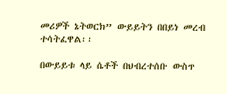መሪዎች ኔትወርክ” ውይይትን በበይነ መረብ ተሳትፈዋል፡፡

በውይይቱ ላይ ሴቶች በህብረተሰቡ ውስጥ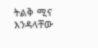ትልቅ ሚና እንዳላቸው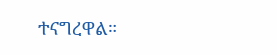ተናግረዋል።